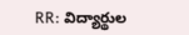RR: విద్యార్థుల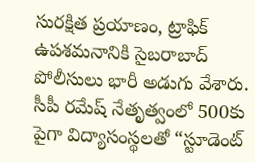సురక్షిత ప్రయాణం, ట్రాఫిక్ ఉపశమనానికి సైబరాబాద్ పోలీసులు భారీ అడుగు వేశారు. సీపీ రమేష్ నేతృత్వంలో 500కు పైగా విద్యాసంస్థలతో “స్టూడెంట్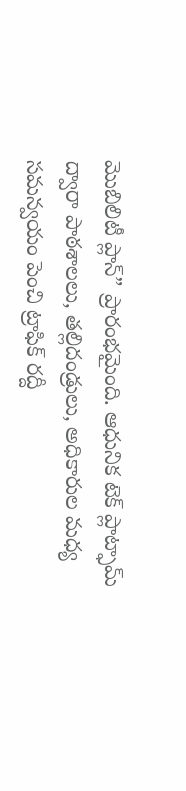మొబిలిటీ ప్లాన్” ప్రారంభమైంది. ఆధునిక టెక్ ప్లాట్ఫామ్ ద్వారా పాఠశాలలు, తల్లిదండ్రులు, అధికారుల మధ్య సమన్వయం పెంచి ట్రాఫిక్ రద్దీ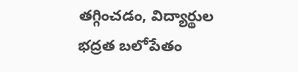తగ్గించడం, విద్యార్థుల భద్రత బలోపేతం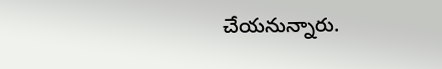చేయనున్నారు.